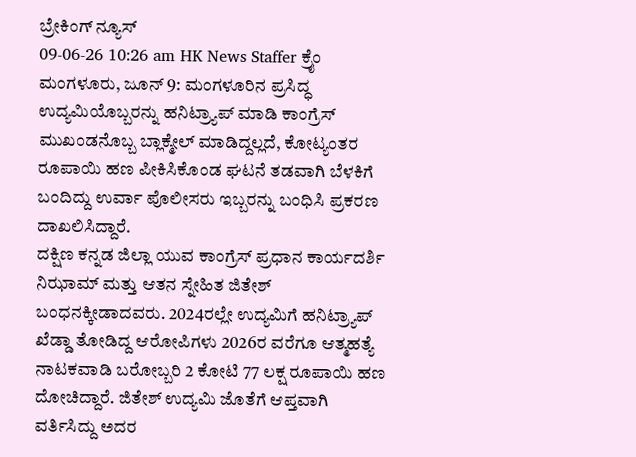ಬ್ರೇಕಿಂಗ್ ನ್ಯೂಸ್
09-06-26 10:26 am HK News Staffer ಕ್ರೈಂ
ಮಂಗಳೂರು, ಜೂನ್ 9: ಮಂಗಳೂರಿನ ಪ್ರಸಿದ್ಧ ಉದ್ಯಮಿಯೊಬ್ಬರನ್ನು ಹನಿಟ್ರ್ಯಾಪ್ ಮಾಡಿ ಕಾಂಗ್ರೆಸ್ ಮುಖಂಡನೊಬ್ಬ ಬ್ಲಾಕ್ಮೇಲ್ ಮಾಡಿದ್ದಲ್ಲದೆ, ಕೋಟ್ಯಂತರ ರೂಪಾಯಿ ಹಣ ಪೀಕಿಸಿಕೊಂಡ ಘಟನೆ ತಡವಾಗಿ ಬೆಳಕಿಗೆ ಬಂದಿದ್ದು ಉರ್ವಾ ಪೊಲೀಸರು ಇಬ್ಬರನ್ನು ಬಂಧಿಸಿ ಪ್ರಕರಣ ದಾಖಲಿಸಿದ್ದಾರೆ.
ದಕ್ಷಿಣ ಕನ್ನಡ ಜಿಲ್ಲಾ ಯುವ ಕಾಂಗ್ರೆಸ್ ಪ್ರಧಾನ ಕಾರ್ಯದರ್ಶಿ ನಿಝಾಮ್ ಮತ್ತು ಆತನ ಸ್ನೇಹಿತ ಜಿತೇಶ್ ಬಂಧನಕ್ಕೀಡಾದವರು. 2024ರಲ್ಲೇ ಉದ್ಯಮಿಗೆ ಹನಿಟ್ರ್ಯಾಪ್ ಖೆಡ್ಡಾ ತೋಡಿದ್ದ ಆರೋಪಿಗಳು 2026ರ ವರೆಗೂ ಆತ್ಮಹತ್ಯೆ ನಾಟಕವಾಡಿ ಬರೋಬ್ಬರಿ 2 ಕೋಟಿ 77 ಲಕ್ಷ ರೂಪಾಯಿ ಹಣ ದೋಚಿದ್ದಾರೆ. ಜಿತೇಶ್ ಉದ್ಯಮಿ ಜೊತೆಗೆ ಆಪ್ತವಾಗಿ ವರ್ತಿಸಿದ್ದು ಅದರ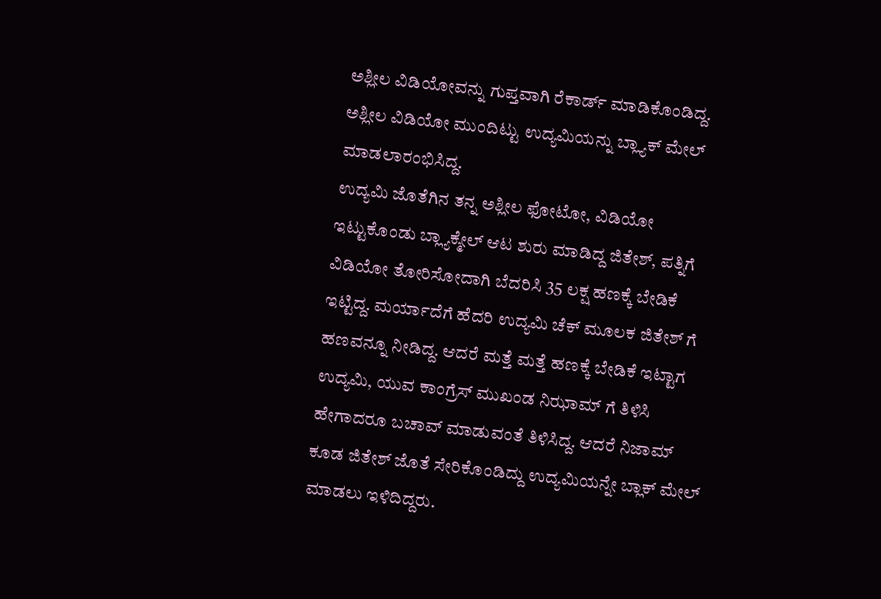ಅಶ್ಲೀಲ ವಿಡಿಯೋವನ್ನು ಗುಪ್ತವಾಗಿ ರೆಕಾರ್ಡ್ ಮಾಡಿಕೊಂಡಿದ್ದ. ಅಶ್ಲೀಲ ವಿಡಿಯೋ ಮುಂದಿಟ್ಟು ಉದ್ಯಮಿಯನ್ನು ಬ್ಲ್ಯಾಕ್ ಮೇಲ್ ಮಾಡಲಾರಂಭಿಸಿದ್ದ.
ಉದ್ಯಮಿ ಜೊತೆಗಿನ ತನ್ನ ಅಶ್ಲೀಲ ಫೋಟೋ, ವಿಡಿಯೋ ಇಟ್ಟುಕೊಂಡು ಬ್ಲ್ಯಾಕ್ಮೇಲ್ ಆಟ ಶುರು ಮಾಡಿದ್ದ ಜಿತೇಶ್, ಪತ್ನಿಗೆ ವಿಡಿಯೋ ತೋರಿಸೋದಾಗಿ ಬೆದರಿಸಿ 35 ಲಕ್ಷ ಹಣಕ್ಕೆ ಬೇಡಿಕೆ ಇಟ್ಟಿದ್ದ. ಮರ್ಯಾದೆಗೆ ಹೆದರಿ ಉದ್ಯಮಿ ಚೆಕ್ ಮೂಲಕ ಜಿತೇಶ್ ಗೆ ಹಣವನ್ನೂ ನೀಡಿದ್ದ. ಆದರೆ ಮತ್ತೆ ಮತ್ತೆ ಹಣಕ್ಕೆ ಬೇಡಿಕೆ ಇಟ್ಟಾಗ ಉದ್ಯಮಿ, ಯುವ ಕಾಂಗ್ರೆಸ್ ಮುಖಂಡ ನಿಝಾಮ್ ಗೆ ತಿಳಿಸಿ ಹೇಗಾದರೂ ಬಚಾವ್ ಮಾಡುವಂತೆ ತಿಳಿಸಿದ್ದ. ಆದರೆ ನಿಜಾಮ್ ಕೂಡ ಜಿತೇಶ್ ಜೊತೆ ಸೇರಿಕೊಂಡಿದ್ದು ಉದ್ಯಮಿಯನ್ನೇ ಬ್ಲಾಕ್ ಮೇಲ್ ಮಾಡಲು ಇಳಿದಿದ್ದರು.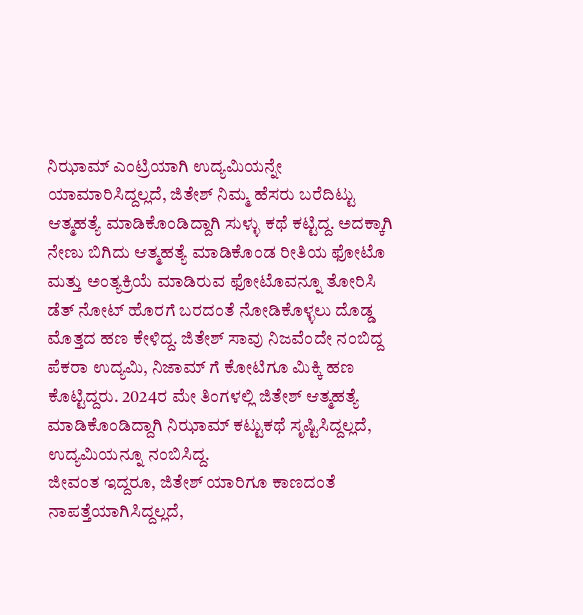ನಿಝಾಮ್ ಎಂಟ್ರಿಯಾಗಿ ಉದ್ಯಮಿಯನ್ನೇ ಯಾಮಾರಿಸಿದ್ದಲ್ಲದೆ, ಜಿತೇಶ್ ನಿಮ್ಮ ಹೆಸರು ಬರೆದಿಟ್ಟು ಆತ್ಮಹತ್ಯೆ ಮಾಡಿಕೊಂಡಿದ್ದಾಗಿ ಸುಳ್ಳು ಕಥೆ ಕಟ್ಟಿದ್ದ. ಅದಕ್ಕಾಗಿ ನೇಣು ಬಿಗಿದು ಆತ್ಮಹತ್ಯೆ ಮಾಡಿಕೊಂಡ ರೀತಿಯ ಫೋಟೊ ಮತ್ತು ಅಂತ್ಯಕ್ರಿಯೆ ಮಾಡಿರುವ ಫೋಟೊವನ್ನೂ ತೋರಿಸಿ ಡೆತ್ ನೋಟ್ ಹೊರಗೆ ಬರದಂತೆ ನೋಡಿಕೊಳ್ಳಲು ದೊಡ್ಡ ಮೊತ್ತದ ಹಣ ಕೇಳಿದ್ದ. ಜಿತೇಶ್ ಸಾವು ನಿಜವೆಂದೇ ನಂಬಿದ್ದ ಪೆಕರಾ ಉದ್ಯಮಿ, ನಿಜಾಮ್ ಗೆ ಕೋಟಿಗೂ ಮಿಕ್ಕಿ ಹಣ ಕೊಟ್ಟಿದ್ದರು. 2024ರ ಮೇ ತಿಂಗಳಲ್ಲಿ ಜಿತೇಶ್ ಆತ್ಮಹತ್ಯೆ ಮಾಡಿಕೊಂಡಿದ್ದಾಗಿ ನಿಝಾಮ್ ಕಟ್ಟುಕಥೆ ಸೃಷ್ಟಿಸಿದ್ದಲ್ಲದೆ, ಉದ್ಯಮಿಯನ್ನೂ ನಂಬಿಸಿದ್ದ.
ಜೀವಂತ ಇದ್ದರೂ, ಜಿತೇಶ್ ಯಾರಿಗೂ ಕಾಣದಂತೆ ನಾಪತ್ತೆಯಾಗಿಸಿದ್ದಲ್ಲದೆ,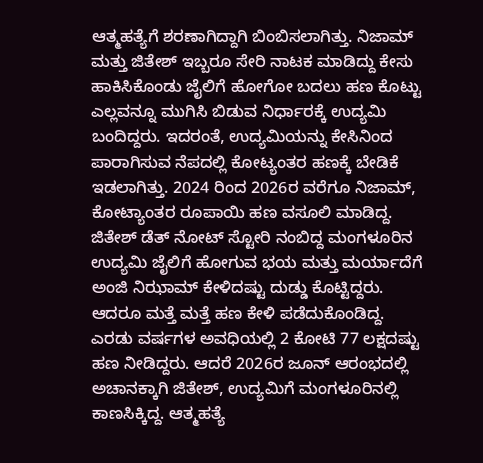ಆತ್ಮಹತ್ಯೆಗೆ ಶರಣಾಗಿದ್ದಾಗಿ ಬಿಂಬಿಸಲಾಗಿತ್ತು. ನಿಜಾಮ್ ಮತ್ತು ಜಿತೇಶ್ ಇಬ್ಬರೂ ಸೇರಿ ನಾಟಕ ಮಾಡಿದ್ದು ಕೇಸು ಹಾಕಿಸಿಕೊಂಡು ಜೈಲಿಗೆ ಹೋಗೋ ಬದಲು ಹಣ ಕೊಟ್ಟು ಎಲ್ಲವನ್ನೂ ಮುಗಿಸಿ ಬಿಡುವ ನಿರ್ಧಾರಕ್ಕೆ ಉದ್ಯಮಿ ಬಂದಿದ್ದರು. ಇದರಂತೆ, ಉದ್ಯಮಿಯನ್ನು ಕೇಸಿನಿಂದ ಪಾರಾಗಿಸುವ ನೆಪದಲ್ಲಿ ಕೋಟ್ಯಂತರ ಹಣಕ್ಕೆ ಬೇಡಿಕೆ ಇಡಲಾಗಿತ್ತು. 2024 ರಿಂದ 2026ರ ವರೆಗೂ ನಿಜಾಮ್, ಕೋಟ್ಯಾಂತರ ರೂಪಾಯಿ ಹಣ ವಸೂಲಿ ಮಾಡಿದ್ದ.
ಜಿತೇಶ್ ಡೆತ್ ನೋಟ್ ಸ್ಟೋರಿ ನಂಬಿದ್ದ ಮಂಗಳೂರಿನ ಉದ್ಯಮಿ ಜೈಲಿಗೆ ಹೋಗುವ ಭಯ ಮತ್ತು ಮರ್ಯಾದೆಗೆ ಅಂಜಿ ನಿಝಾಮ್ ಕೇಳಿದಷ್ಟು ದುಡ್ಡು ಕೊಟ್ಟಿದ್ದರು. ಆದರೂ ಮತ್ತೆ ಮತ್ತೆ ಹಣ ಕೇಳಿ ಪಡೆದುಕೊಂಡಿದ್ದ. ಎರಡು ವರ್ಷಗಳ ಅವಧಿಯಲ್ಲಿ 2 ಕೋಟಿ 77 ಲಕ್ಷದಷ್ಟು ಹಣ ನೀಡಿದ್ದರು. ಆದರೆ 2026ರ ಜೂನ್ ಆರಂಭದಲ್ಲಿ ಅಚಾನಕ್ಕಾಗಿ ಜಿತೇಶ್, ಉದ್ಯಮಿಗೆ ಮಂಗಳೂರಿನಲ್ಲಿ ಕಾಣಸಿಕ್ಕಿದ್ದ. ಆತ್ಮಹತ್ಯೆ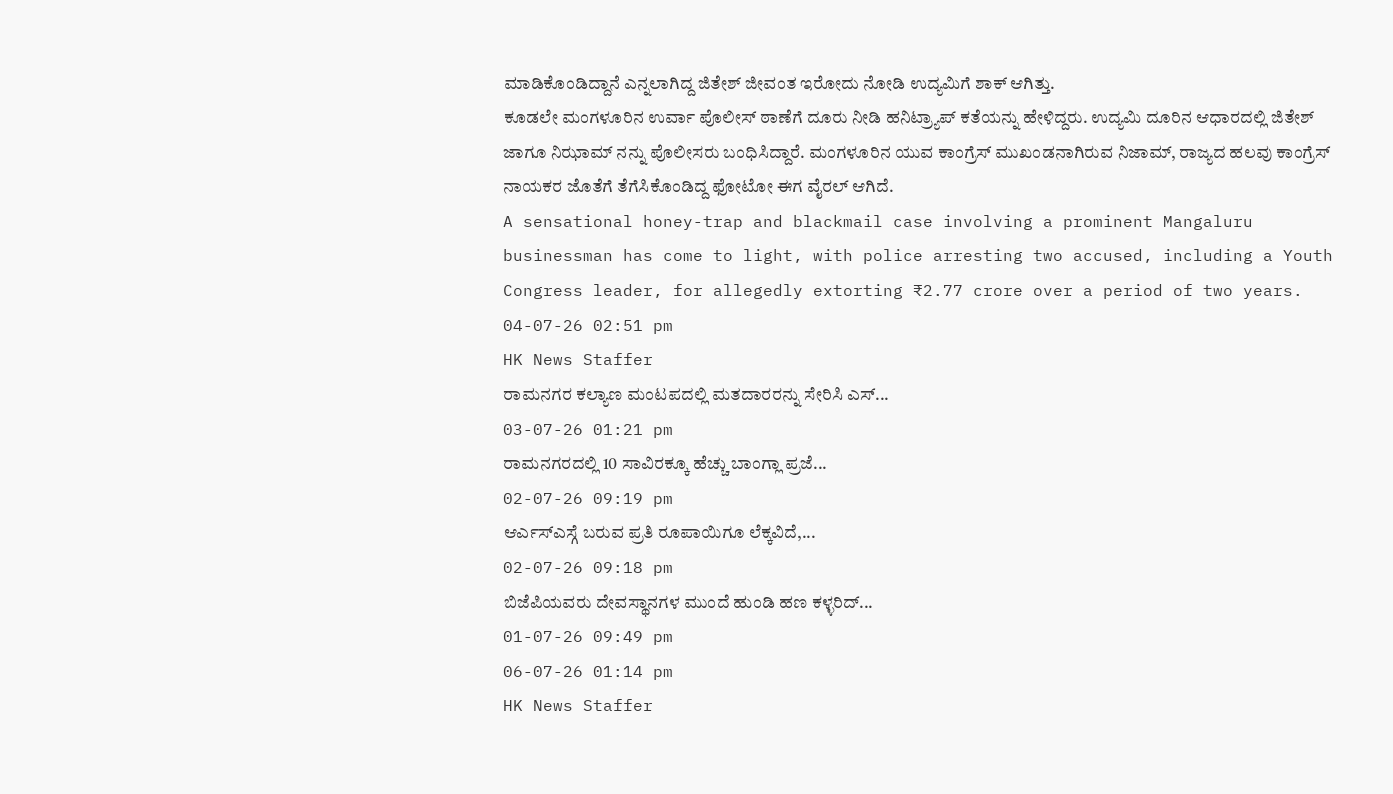ಮಾಡಿಕೊಂಡಿದ್ದಾನೆ ಎನ್ನಲಾಗಿದ್ದ ಜಿತೇಶ್ ಜೀವಂತ ಇರೋದು ನೋಡಿ ಉದ್ಯಮಿಗೆ ಶಾಕ್ ಆಗಿತ್ತು.
ಕೂಡಲೇ ಮಂಗಳೂರಿನ ಉರ್ವಾ ಪೊಲೀಸ್ ಠಾಣೆಗೆ ದೂರು ನೀಡಿ ಹನಿಟ್ರ್ಯಾಪ್ ಕತೆಯನ್ನು ಹೇಳಿದ್ದರು. ಉದ್ಯಮಿ ದೂರಿನ ಆಧಾರದಲ್ಲಿ ಜಿತೇಶ್ ಜಾಗೂ ನಿಝಾಮ್ ನನ್ನು ಪೊಲೀಸರು ಬಂಧಿಸಿದ್ದಾರೆ. ಮಂಗಳೂರಿನ ಯುವ ಕಾಂಗ್ರೆಸ್ ಮುಖಂಡನಾಗಿರುವ ನಿಜಾಮ್, ರಾಜ್ಯದ ಹಲವು ಕಾಂಗ್ರೆಸ್ ನಾಯಕರ ಜೊತೆಗೆ ತೆಗೆಸಿಕೊಂಡಿದ್ದ ಫೋಟೋ ಈಗ ವೈರಲ್ ಆಗಿದೆ.
A sensational honey-trap and blackmail case involving a prominent Mangaluru businessman has come to light, with police arresting two accused, including a Youth Congress leader, for allegedly extorting ₹2.77 crore over a period of two years.
04-07-26 02:51 pm
HK News Staffer
ರಾಮನಗರ ಕಲ್ಯಾಣ ಮಂಟಪದಲ್ಲಿ ಮತದಾರರನ್ನು ಸೇರಿಸಿ ಎಸ್...
03-07-26 01:21 pm
ರಾಮನಗರದಲ್ಲಿ 10 ಸಾವಿರಕ್ಕೂ ಹೆಚ್ಚು ಬಾಂಗ್ಲಾ ಪ್ರಜೆ...
02-07-26 09:19 pm
ಆರ್ಎಸ್ಎಸ್ಗೆ ಬರುವ ಪ್ರತಿ ರೂಪಾಯಿಗೂ ಲೆಕ್ಕವಿದೆ,...
02-07-26 09:18 pm
ಬಿಜೆಪಿಯವರು ದೇವಸ್ಥಾನಗಳ ಮುಂದೆ ಹುಂಡಿ ಹಣ ಕಳ್ಳರಿದ್...
01-07-26 09:49 pm
06-07-26 01:14 pm
HK News Staffer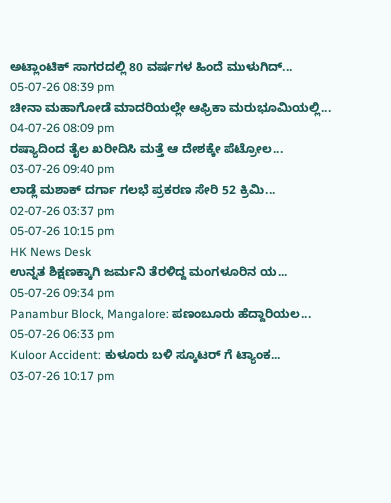ಅಟ್ಲಾಂಟಿಕ್ ಸಾಗರದಲ್ಲಿ 80 ವರ್ಷಗಳ ಹಿಂದೆ ಮುಳುಗಿದ್...
05-07-26 08:39 pm
ಚೀನಾ ಮಹಾಗೋಡೆ ಮಾದರಿಯಲ್ಲೇ ಆಫ್ರಿಕಾ ಮರುಭೂಮಿಯಲ್ಲಿ...
04-07-26 08:09 pm
ರಷ್ಯಾದಿಂದ ತೈಲ ಖರೀದಿಸಿ ಮತ್ತೆ ಆ ದೇಶಕ್ಕೇ ಪೆಟ್ರೋಲ...
03-07-26 09:40 pm
ಲಾಡ್ಲೆ ಮಶಾಕ್ ದರ್ಗಾ ಗಲಭೆ ಪ್ರಕರಣ ಸೇರಿ 52 ಕ್ರಿಮಿ...
02-07-26 03:37 pm
05-07-26 10:15 pm
HK News Desk
ಉನ್ನತ ಶಿಕ್ಷಣಕ್ಕಾಗಿ ಜರ್ಮನಿ ತೆರಳಿದ್ದ ಮಂಗಳೂರಿನ ಯ...
05-07-26 09:34 pm
Panambur Block, Mangalore: ಪಣಂಬೂರು ಹೆದ್ದಾರಿಯಲ...
05-07-26 06:33 pm
Kuloor Accident: ಕುಳೂರು ಬಳಿ ಸ್ಕೂಟರ್ ಗೆ ಟ್ಯಾಂಕ...
03-07-26 10:17 pm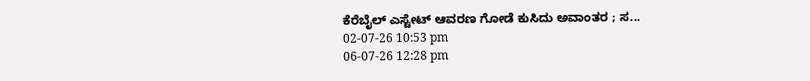ಕೆರೆಬೈಲ್ ಎಸ್ಟೇಟ್ ಆವರಣ ಗೋಡೆ ಕುಸಿದು ಅವಾಂತರ ; ಸ...
02-07-26 10:53 pm
06-07-26 12:28 pm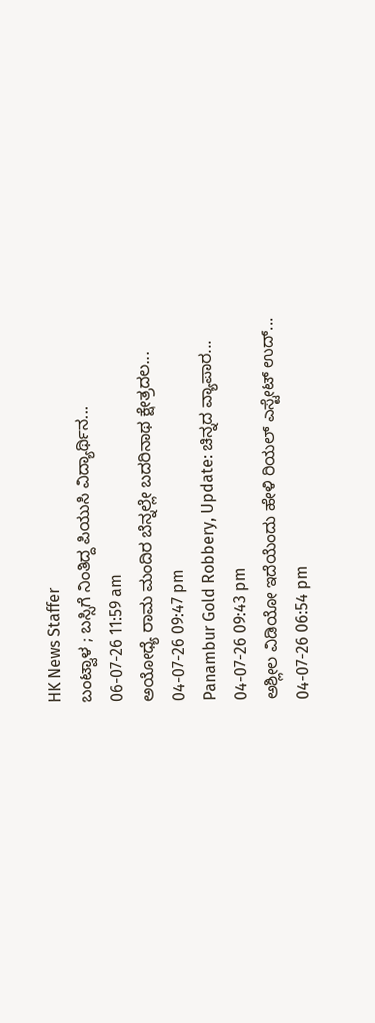HK News Staffer
ಬಂಟ್ವಾಳ ; ಬಸ್ಸಿಗೆ ನಿಂತಿದ್ದ ಪಿಯುಸಿ ವಿದ್ಯಾರ್ಥಿನ...
06-07-26 11:59 am
ಅಯೋಧ್ಯೆ ರಾಮ ಮಂದಿರ ಬೆನ್ನಲ್ಲೇ ಬದರಿನಾಥ ಕ್ಷೇತ್ರದಲ...
04-07-26 09:47 pm
Panambur Gold Robbery, Update: ಚಿನ್ನದ ವ್ಯಾಪಾರ...
04-07-26 09:43 pm
ಅಶ್ಲೀಲ ವಿಡಿಯೋ ಇದೆಯೆಂದು ಹೇಳಿ ರಿಯಲ್ ಎಸ್ಟೇಟ್ ಉದ್...
04-07-26 06:54 pm